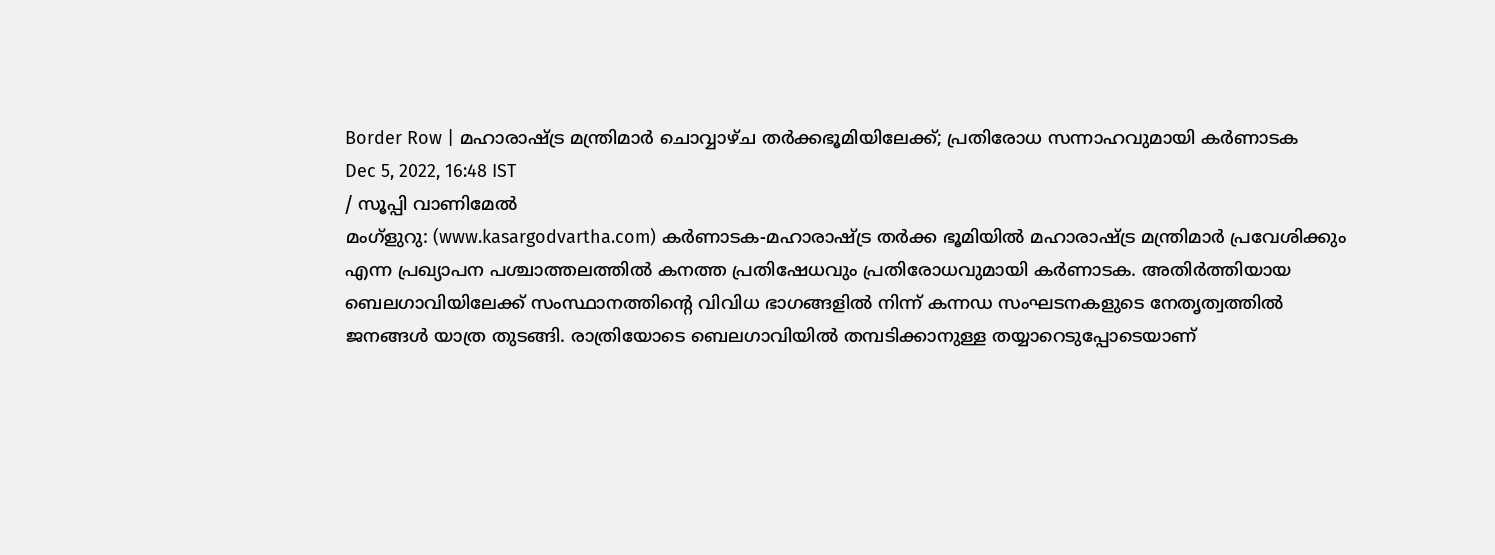Border Row | മഹാരാഷ്ട്ര മന്ത്രിമാർ ചൊവ്വാഴ്ച തർക്കഭൂമിയിലേക്ക്; പ്രതിരോധ സന്നാഹവുമായി കർണാടക
Dec 5, 2022, 16:48 IST
/ സൂപ്പി വാണിമേൽ
മംഗ്ളുറു: (www.kasargodvartha.com) കർണാടക-മഹാരാഷ്ട്ര തർക്ക ഭൂമിയിൽ മഹാരാഷ്ട്ര മന്ത്രിമാർ പ്രവേശിക്കും എന്ന പ്രഖ്യാപന പശ്ചാത്തലത്തിൽ കനത്ത പ്രതിഷേധവും പ്രതിരോധവുമായി കർണാടക. അതിർത്തിയായ ബെലഗാവിയിലേക്ക് സംസ്ഥാനത്തിന്റെ വിവിധ ഭാഗങ്ങളിൽ നിന്ന് കന്നഡ സംഘടനകളുടെ നേതൃത്വത്തിൽ ജനങ്ങൾ യാത്ര തുടങ്ങി. രാത്രിയോടെ ബെലഗാവിയിൽ തമ്പടിക്കാനുള്ള തയ്യാറെടുപ്പോടെയാണ്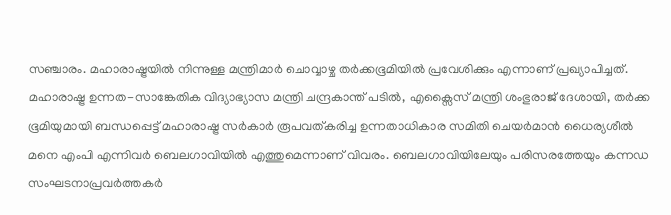സഞ്ചാരം. മഹാരാഷ്ട്രയിൽ നിന്നുള്ള മന്ത്രിമാർ ചൊവ്വാഴ്ച തർക്കഭൂമിയിൽ പ്രവേശിക്കും എന്നാണ് പ്രഖ്യാപിച്ചത്.
മഹാരാഷ്ട്ര ഉന്നത-സാങ്കേതിക വിദ്യാഭ്യാസ മന്ത്രി ചന്ദ്രകാന്ത് പടിൽ, എക്സൈസ് മന്ത്രി ശംഭുരാജ് ദേശായി, തർക്ക ഭൂമിയുമായി ബന്ധപ്പെട്ട് മഹാരാഷ്ട്ര സർകാർ രൂപവത്കരിച്ച ഉന്നതാധികാര സമിതി ചെയർമാൻ ധൈര്യശീൽ മനെ എംപി എന്നിവർ ബെലഗാവിയിൽ എത്തുമെന്നാണ് വിവരം. ബെലഗാവിയിലേയും പരിസരത്തേയും കന്നഡ സംഘടനാപ്രവർത്തകർ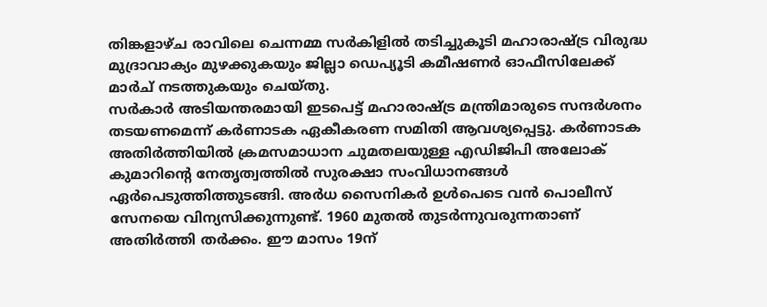തിങ്കളാഴ്ച രാവിലെ ചെന്നമ്മ സർകിളിൽ തടിച്ചുകൂടി മഹാരാഷ്ട്ര വിരുദ്ധ മുദ്രാവാക്യം മുഴക്കുകയും ജില്ലാ ഡെപ്യൂടി കമീഷണർ ഓഫീസിലേക്ക് മാർച് നടത്തുകയും ചെയ്തു.
സർകാർ അടിയന്തരമായി ഇടപെട്ട് മഹാരാഷ്ട്ര മന്ത്രിമാരുടെ സന്ദർശനം തടയണമെന്ന് കർണാടക ഏകീകരണ സമിതി ആവശ്യപ്പെട്ടു. കർണാടക അതിർത്തിയിൽ ക്രമസമാധാന ചുമതലയുള്ള എഡിജിപി അലോക് കുമാറിന്റെ നേതൃത്വത്തിൽ സുരക്ഷാ സംവിധാനങ്ങൾ ഏർപെടുത്തിത്തുടങ്ങി. അർധ സൈനികർ ഉൾപെടെ വൻ പൊലീസ് സേനയെ വിന്യസിക്കുന്നുണ്ട്. 1960 മുതൽ തുടർന്നുവരുന്നതാണ് അതിർത്തി തർക്കം. ഈ മാസം 19ന്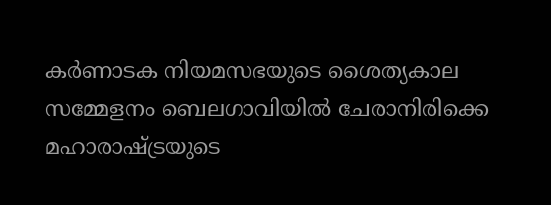കർണാടക നിയമസഭയുടെ ശൈത്യകാല സമ്മേളനം ബെലഗാവിയിൽ ചേരാനിരിക്കെ മഹാരാഷ്ട്രയുടെ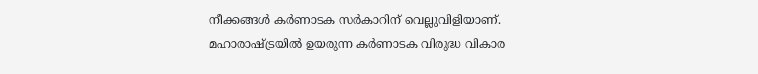നീക്കങ്ങൾ കർണാടക സർകാറിന് വെല്ലുവിളിയാണ്. മഹാരാഷ്ട്രയിൽ ഉയരുന്ന കർണാടക വിരുദ്ധ വികാര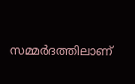സമ്മർദത്തിലാണ്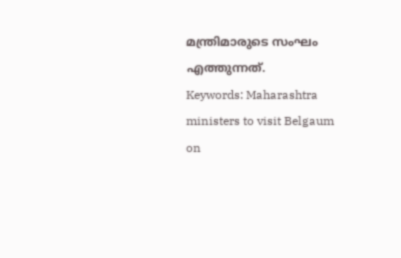മന്ത്രിമാരുടെ സംഘം എത്തുന്നത്.
Keywords: Maharashtra ministers to visit Belgaum on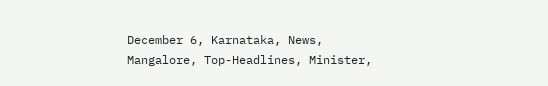December 6, Karnataka, News, Mangalore, Top-Headlines, Minister,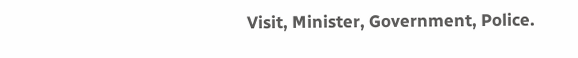Visit, Minister, Government, Police.